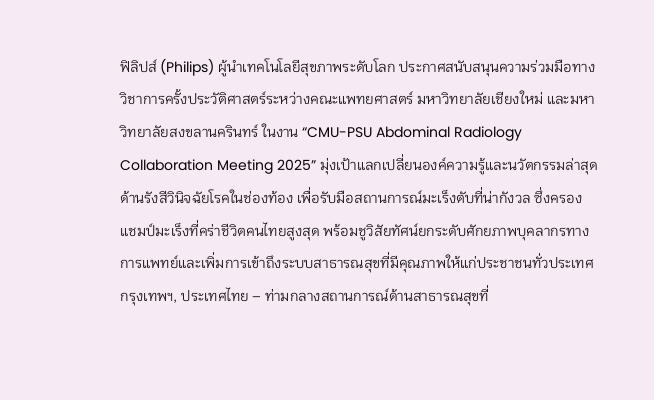ฟิลิปส์ (Philips) ผู้นำเทคโนโลยีสุขภาพระดับโลก ประกาศสนับสนุนความร่วมมือทางวิชาการครั้งประวัติศาสตร์ระหว่างคณะแพทยศาสตร์ มหาวิทยาลัยเชียงใหม่ และมหาวิทยาลัยสงขลานครินทร์ ในงาน “CMU-PSU Abdominal Radiology Collaboration Meeting 2025” มุ่งเป้าแลกเปลี่ยนองค์ความรู้และนวัตกรรมล่าสุดด้านรังสีวินิจฉัยโรคในช่องท้อง เพื่อรับมือสถานการณ์มะเร็งตับที่น่ากังวล ซึ่งครองแชมป์มะเร็งที่คร่าชีวิตคนไทยสูงสุด พร้อมชูวิสัยทัศน์ยกระดับศักยภาพบุคลากรทางการแพทย์และเพิ่มการเข้าถึงระบบสาธารณสุขที่มีคุณภาพให้แก่ประชาชนทั่วประเทศ
กรุงเทพฯ, ประเทศไทย – ท่ามกลางสถานการณ์ด้านสาธารณสุขที่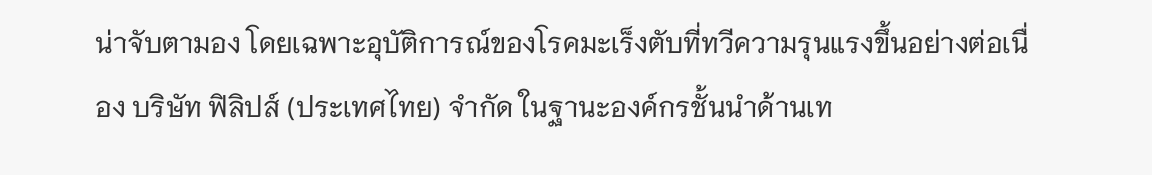น่าจับตามอง โดยเฉพาะอุบัติการณ์ของโรคมะเร็งตับที่ทวีความรุนแรงขึ้นอย่างต่อเนื่อง บริษัท ฟิลิปส์ (ประเทศไทย) จำกัด ในฐานะองค์กรชั้นนำด้านเท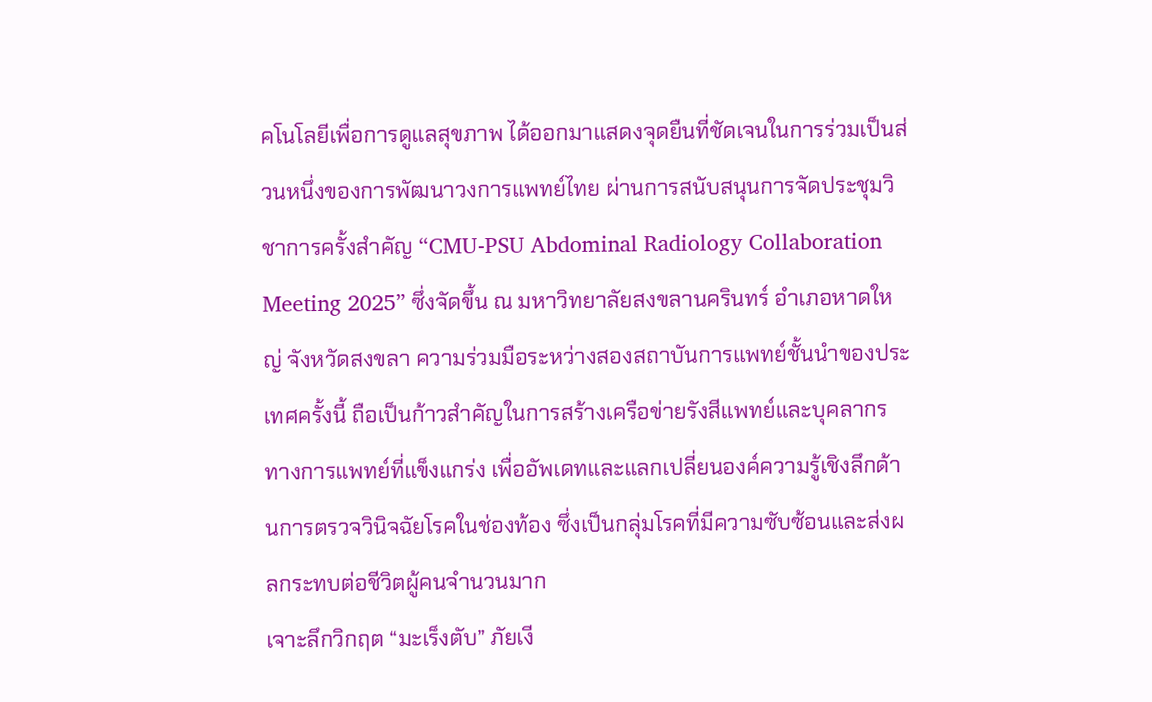คโนโลยีเพื่อการดูแลสุขภาพ ได้ออกมาแสดงจุดยืนที่ชัดเจนในการร่วมเป็นส่วนหนึ่งของการพัฒนาวงการแพทย์ไทย ผ่านการสนับสนุนการจัดประชุมวิชาการครั้งสำคัญ “CMU-PSU Abdominal Radiology Collaboration Meeting 2025” ซึ่งจัดขึ้น ณ มหาวิทยาลัยสงขลานครินทร์ อำเภอหาดใหญ่ จังหวัดสงขลา ความร่วมมือระหว่างสองสถาบันการแพทย์ชั้นนำของประเทศครั้งนี้ ถือเป็นก้าวสำคัญในการสร้างเครือข่ายรังสีแพทย์และบุคลากรทางการแพทย์ที่แข็งแกร่ง เพื่ออัพเดทและแลกเปลี่ยนองค์ความรู้เชิงลึกด้านการตรวจวินิจฉัยโรคในช่องท้อง ซึ่งเป็นกลุ่มโรคที่มีความซับซ้อนและส่งผลกระทบต่อชีวิตผู้คนจำนวนมาก
เจาะลึกวิกฤต “มะเร็งตับ” ภัยเงี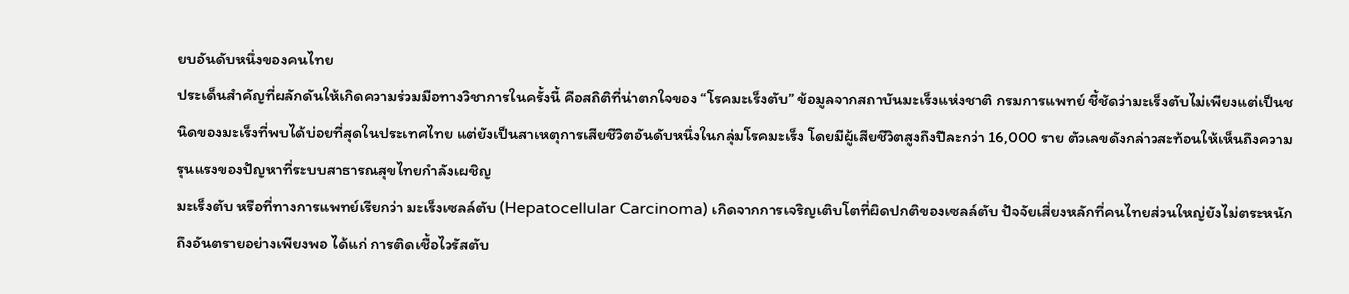ยบอันดับหนึ่งของคนไทย
ประเด็นสำคัญที่ผลักดันให้เกิดความร่วมมือทางวิชาการในครั้งนี้ คือสถิติที่น่าตกใจของ “โรคมะเร็งตับ” ข้อมูลจากสถาบันมะเร็งแห่งชาติ กรมการแพทย์ ชี้ชัดว่ามะเร็งตับไม่เพียงแต่เป็นชนิดของมะเร็งที่พบได้บ่อยที่สุดในประเทศไทย แต่ยังเป็นสาเหตุการเสียชีวิตอันดับหนึ่งในกลุ่มโรคมะเร็ง โดยมีผู้เสียชีวิตสูงถึงปีละกว่า 16,000 ราย ตัวเลขดังกล่าวสะท้อนให้เห็นถึงความรุนแรงของปัญหาที่ระบบสาธารณสุขไทยกำลังเผชิญ
มะเร็งตับ หรือที่ทางการแพทย์เรียกว่า มะเร็งเซลล์ตับ (Hepatocellular Carcinoma) เกิดจากการเจริญเติบโตที่ผิดปกติของเซลล์ตับ ปัจจัยเสี่ยงหลักที่คนไทยส่วนใหญ่ยังไม่ตระหนักถึงอันตรายอย่างเพียงพอ ได้แก่ การติดเชื้อไวรัสตับ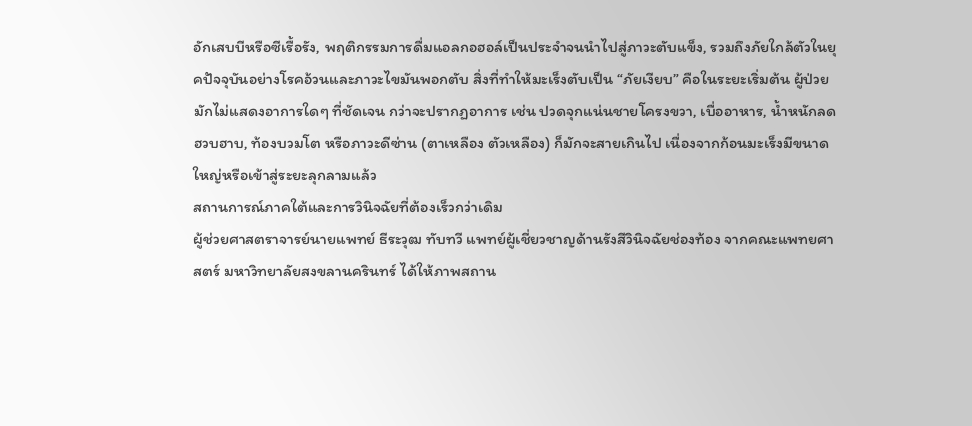อักเสบบีหรือซีเรื้อรัง, พฤติกรรมการดื่มแอลกอฮอล์เป็นประจำจนนำไปสู่ภาวะตับแข็ง, รวมถึงภัยใกล้ตัวในยุคปัจจุบันอย่างโรคอ้วนและภาวะไขมันพอกตับ สิ่งที่ทำให้มะเร็งตับเป็น “ภัยเงียบ” คือในระยะเริ่มต้น ผู้ป่วยมักไม่แสดงอาการใดๆ ที่ชัดเจน กว่าจะปรากฏอาการ เช่น ปวดจุกแน่นชายโครงขวา, เบื่ออาหาร, น้ำหนักลดฮวบฮาบ, ท้องบวมโต หรือภาวะดีซ่าน (ตาเหลือง ตัวเหลือง) ก็มักจะสายเกินไป เนื่องจากก้อนมะเร็งมีขนาดใหญ่หรือเข้าสู่ระยะลุกลามแล้ว
สถานการณ์ภาคใต้และการวินิจฉัยที่ต้องเร็วกว่าเดิม
ผู้ช่วยศาสตราจารย์นายแพทย์ ธีระวุฒ ทับทวี แพทย์ผู้เชี่ยวชาญด้านรังสีวินิจฉัยช่องท้อง จากคณะแพทยศาสตร์ มหาวิทยาลัยสงขลานครินทร์ ได้ให้ภาพสถาน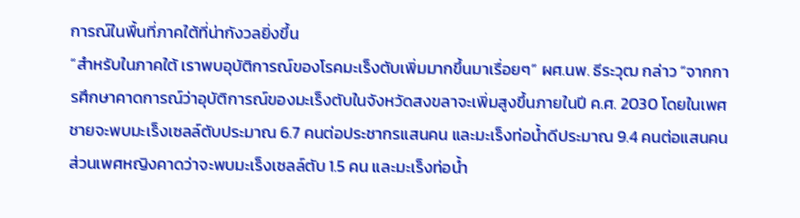การณ์ในพื้นที่ภาคใต้ที่น่ากังวลยิ่งขึ้น
“สำหรับในภาคใต้ เราพบอุบัติการณ์ของโรคมะเร็งตับเพิ่มมากขึ้นมาเรื่อยๆ” ผศ.นพ. ธีระวุฒ กล่าว “จากการศึกษาคาดการณ์ว่าอุบัติการณ์ของมะเร็งตับในจังหวัดสงขลาจะเพิ่มสูงขึ้นภายในปี ค.ศ. 2030 โดยในเพศชายจะพบมะเร็งเซลล์ตับประมาณ 6.7 คนต่อประชากรแสนคน และมะเร็งท่อน้ำดีประมาณ 9.4 คนต่อแสนคน ส่วนเพศหญิงคาดว่าจะพบมะเร็งเซลล์ตับ 1.5 คน และมะเร็งท่อน้ำ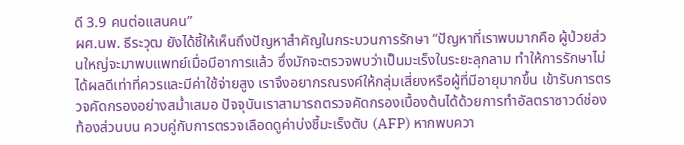ดี 3.9 คนต่อแสนคน”
ผศ.นพ. ธีระวุฒ ยังได้ชี้ให้เห็นถึงปัญหาสำคัญในกระบวนการรักษา “ปัญหาที่เราพบมากคือ ผู้ป่วยส่วนใหญ่จะมาพบแพทย์เมื่อมีอาการแล้ว ซึ่งมักจะตรวจพบว่าเป็นมะเร็งในระยะลุกลาม ทำให้การรักษาไม่ได้ผลดีเท่าที่ควรและมีค่าใช้จ่ายสูง เราจึงอยากรณรงค์ให้กลุ่มเสี่ยงหรือผู้ที่มีอายุมากขึ้น เข้ารับการตรวจคัดกรองอย่างสม่ำเสมอ ปัจจุบันเราสามารถตรวจคัดกรองเบื้องต้นได้ด้วยการทำอัลตราซาวด์ช่องท้องส่วนบน ควบคู่กับการตรวจเลือดดูค่าบ่งชี้มะเร็งตับ (AFP) หากพบควา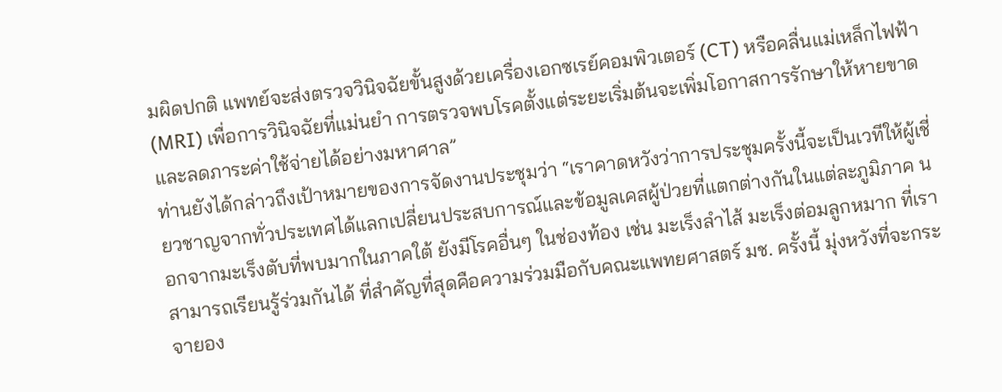มผิดปกติ แพทย์จะส่งตรวจวินิจฉัยขั้นสูงด้วยเครื่องเอกซเรย์คอมพิวเตอร์ (CT) หรือคลื่นแม่เหล็กไฟฟ้า (MRI) เพื่อการวินิจฉัยที่แม่นยำ การตรวจพบโรคตั้งแต่ระยะเริ่มต้นจะเพิ่มโอกาสการรักษาให้หายขาดและลดภาระค่าใช้จ่ายได้อย่างมหาศาล”
ท่านยังได้กล่าวถึงเป้าหมายของการจัดงานประชุมว่า “เราคาดหวังว่าการประชุมครั้งนี้จะเป็นเวทีให้ผู้เชี่ยวชาญจากทั่วประเทศได้แลกเปลี่ยนประสบการณ์และข้อมูลเคสผู้ป่วยที่แตกต่างกันในแต่ละภูมิภาค นอกจากมะเร็งตับที่พบมากในภาคใต้ ยังมีโรคอื่นๆ ในช่องท้อง เช่น มะเร็งลำไส้ มะเร็งต่อมลูกหมาก ที่เราสามารถเรียนรู้ร่วมกันได้ ที่สำคัญที่สุดคือความร่วมมือกับคณะแพทยศาสตร์ มช. ครั้งนี้ มุ่งหวังที่จะกระจายอง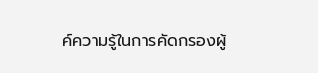ค์ความรู้ในการคัดกรองผู้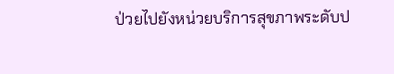ป่วยไปยังหน่วยบริการสุขภาพระดับป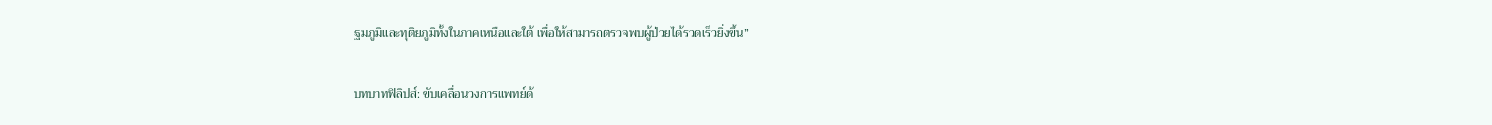ฐมภูมิและทุติยภูมิทั้งในภาคเหนือและใต้ เพื่อให้สามารถตรวจพบผู้ป่วยได้รวดเร็วยิ่งขึ้น”

บทบาทฟิลิปส์: ขับเคลื่อนวงการแพทย์ด้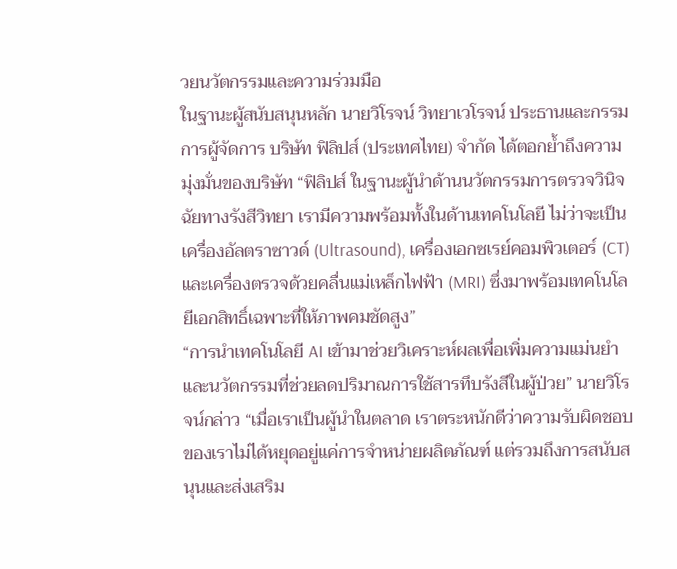วยนวัตกรรมและความร่วมมือ
ในฐานะผู้สนับสนุนหลัก นายวิโรจน์ วิทยาเวโรจน์ ประธานและกรรมการผู้จัดการ บริษัท ฟิลิปส์ (ประเทศไทย) จำกัด ได้ตอกย้ำถึงความมุ่งมั่นของบริษัท “ฟิลิปส์ ในฐานะผู้นำด้านนวัตกรรมการตรวจวินิจฉัยทางรังสีวิทยา เรามีความพร้อมทั้งในด้านเทคโนโลยี ไม่ว่าจะเป็นเครื่องอัลตราซาวด์ (Ultrasound), เครื่องเอกซเรย์คอมพิวเตอร์ (CT) และเครื่องตรวจด้วยคลื่นแม่เหล็กไฟฟ้า (MRI) ซึ่งมาพร้อมเทคโนโลยีเอกสิทธิ์เฉพาะที่ให้ภาพคมชัดสูง”
“การนำเทคโนโลยี AI เข้ามาช่วยวิเคราะห์ผลเพื่อเพิ่มความแม่นยำ และนวัตกรรมที่ช่วยลดปริมาณการใช้สารทึบรังสีในผู้ป่วย” นายวิโรจน์กล่าว “เมื่อเราเป็นผู้นำในตลาด เราตระหนักดีว่าความรับผิดชอบของเราไม่ได้หยุดอยู่แค่การจำหน่ายผลิตภัณฑ์ แต่รวมถึงการสนับสนุนและส่งเสริม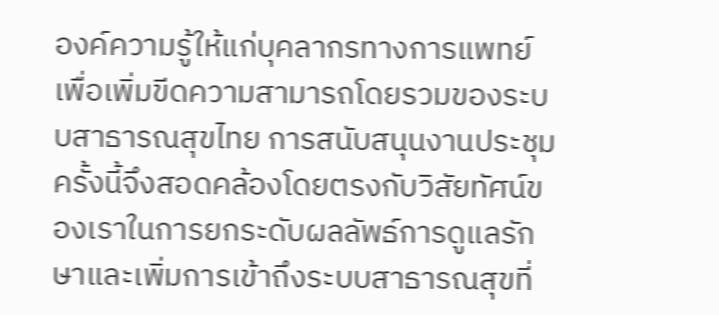องค์ความรู้ให้แก่บุคลากรทางการแพทย์ เพื่อเพิ่มขีดความสามารถโดยรวมของระบบสาธารณสุขไทย การสนับสนุนงานประชุมครั้งนี้จึงสอดคล้องโดยตรงกับวิสัยทัศน์ของเราในการยกระดับผลลัพธ์การดูแลรักษาและเพิ่มการเข้าถึงระบบสาธารณสุขที่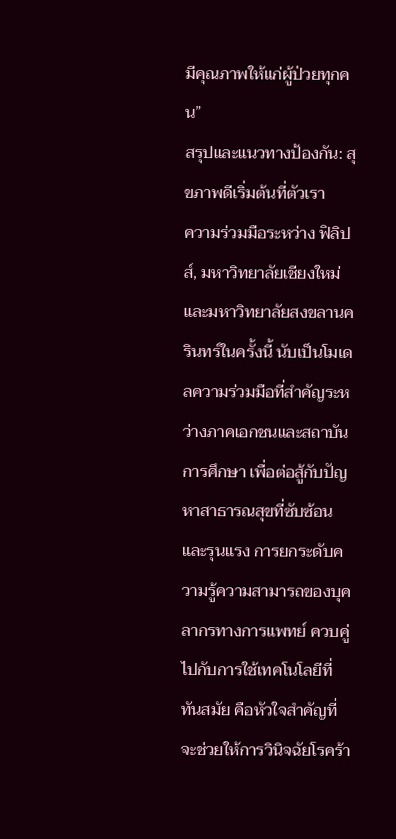มีคุณภาพให้แก่ผู้ป่วยทุกคน”
สรุปและแนวทางป้องกัน: สุขภาพดีเริ่มต้นที่ตัวเรา
ความร่วมมือระหว่าง ฟิลิปส์, มหาวิทยาลัยเชียงใหม่ และมหาวิทยาลัยสงขลานครินทร์ในครั้งนี้ นับเป็นโมเดลความร่วมมือที่สำคัญระหว่างภาคเอกชนและสถาบันการศึกษา เพื่อต่อสู้กับปัญหาสาธารณสุขที่ซับซ้อนและรุนแรง การยกระดับความรู้ความสามารถของบุคลากรทางการแพทย์ ควบคู่ไปกับการใช้เทคโนโลยีที่ทันสมัย คือหัวใจสำคัญที่จะช่วยให้การวินิจฉัยโรคร้า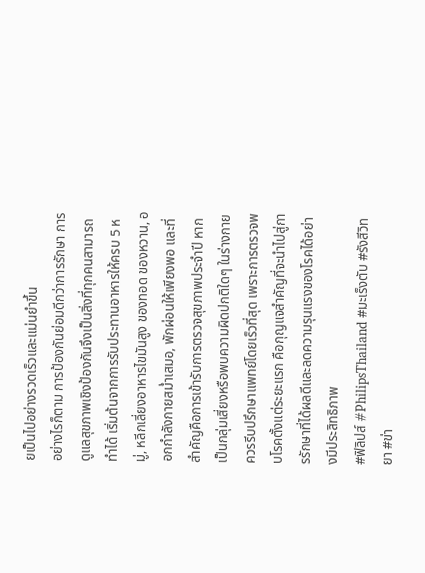ยเป็นไปอย่างรวดเร็วและแม่นยำขึ้น
อย่างไรก็ตาม การป้องกันย่อมดีกว่าการรักษา การดูแลสุขภาพเชิงป้องกันจึงเป็นสิ่งที่ทุกคนสามารถทำได้ เริ่มต้นจากการรับประทานอาหารให้ครบ 5 หมู่, หลีกเลี่ยงอาหารไขมันสูง ของทอด ของหวาน, ออกกำลังกายสม่ำเสมอ, พักผ่อนให้เพียงพอ และที่สำคัญคือการเข้ารับการตรวจสุขภาพประจำปี หากเป็นกลุ่มเสี่ยงหรือพบความผิดปกติใดๆ ในร่างกาย ควรรีบปรึกษาแพทย์โดยเร็วที่สุด เพราะการตรวจพบโรคตั้งแต่ระยะแรก คือกุญแจสำคัญที่จะนำไปสู่การรักษาที่ได้ผลดีและลดความรุนแรงของโรคได้อย่างมีประสิทธิภาพ
#ฟิลิปส์ #PhilipsThailand #มะเร็งตับ #รังสีวิทยา #ข่า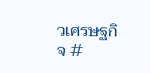วเศรษฐกิจ #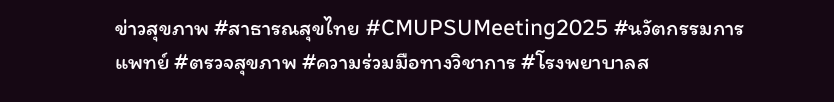ข่าวสุขภาพ #สาธารณสุขไทย #CMUPSUMeeting2025 #นวัตกรรมการแพทย์ #ตรวจสุขภาพ #ความร่วมมือทางวิชาการ #โรงพยาบาลส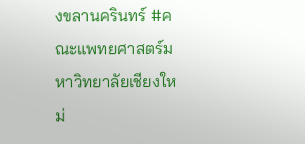งขลานครินทร์ #คณะแพทยศาสตร์มหาวิทยาลัยเชียงใหม่